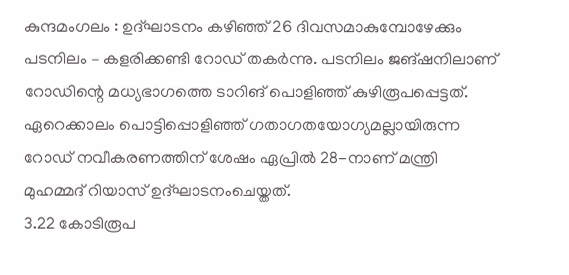കുന്ദമംഗലം : ഉദ്ഘാടനം കഴിഞ്ഞ് 26 ദിവസമാകുമ്പോഴേക്കും പടനിലം – കളരിക്കണ്ടി റോഡ് തകർന്നു. പടനിലം ജങ്ഷനിലാണ് റോഡിന്റെ മധ്യഭാഗത്തെ ടാറിങ് പൊളിഞ്ഞ് കുഴിരൂപപ്പെട്ടത്. ഏറെക്കാലം പൊട്ടിപ്പൊളിഞ്ഞ് ഗതാഗതയോഗ്യമല്ലായിരുന്ന റോഡ് നവീകരണത്തിന് ശേഷം ഏപ്രിൽ 28-നാണ് മന്ത്രി മുഹമ്മദ് റിയാസ് ഉദ്ഘാടനംചെയ്തത്.
3.22 കോടിരൂപ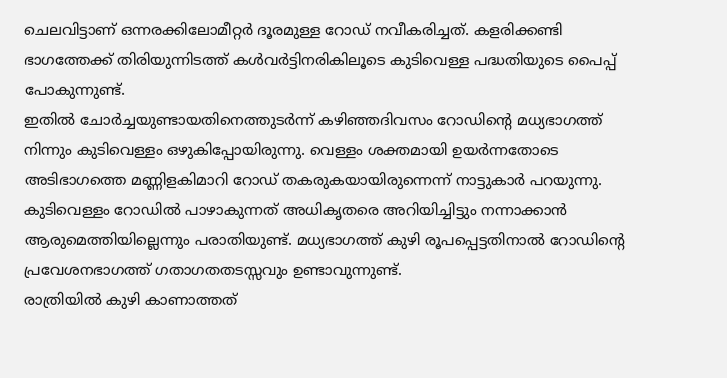ചെലവിട്ടാണ് ഒന്നരക്കിലോമീറ്റർ ദൂരമുള്ള റോഡ് നവീകരിച്ചത്. കളരിക്കണ്ടി ഭാഗത്തേക്ക് തിരിയുന്നിടത്ത് കൾവർട്ടിനരികിലൂടെ കുടിവെള്ള പദ്ധതിയുടെ പൈപ്പ് പോകുന്നുണ്ട്.
ഇതിൽ ചോർച്ചയുണ്ടായതിനെത്തുടർന്ന് കഴിഞ്ഞദിവസം റോഡിന്റെ മധ്യഭാഗത്ത് നിന്നും കുടിവെള്ളം ഒഴുകിപ്പോയിരുന്നു. വെള്ളം ശക്തമായി ഉയർന്നതോടെ അടിഭാഗത്തെ മണ്ണിളകിമാറി റോഡ് തകരുകയായിരുന്നെന്ന് നാട്ടുകാർ പറയുന്നു.
കുടിവെള്ളം റോഡിൽ പാഴാകുന്നത് അധികൃതരെ അറിയിച്ചിട്ടും നന്നാക്കാൻ ആരുമെത്തിയില്ലെന്നും പരാതിയുണ്ട്. മധ്യഭാഗത്ത് കുഴി രൂപപ്പെട്ടതിനാൽ റോഡിന്റെ പ്രവേശനഭാഗത്ത് ഗതാഗതതടസ്സവും ഉണ്ടാവുന്നുണ്ട്.
രാത്രിയിൽ കുഴി കാണാത്തത്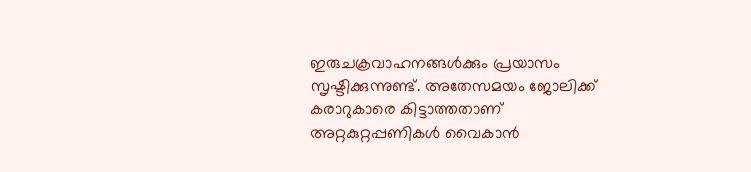ഇരുചക്രവാഹനങ്ങൾക്കും പ്രയാസം സൃഷ്ടിക്കുന്നുണ്ട്. അതേസമയം ജോലിക്ക് കരാറുകാരെ കിട്ടാത്തതാണ് അറ്റകുറ്റപ്പണികൾ വൈകാൻ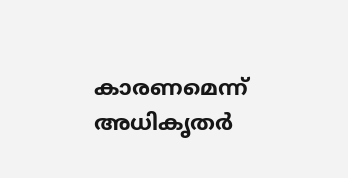കാരണമെന്ന് അധികൃതർ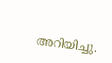അറിയിച്ചു.